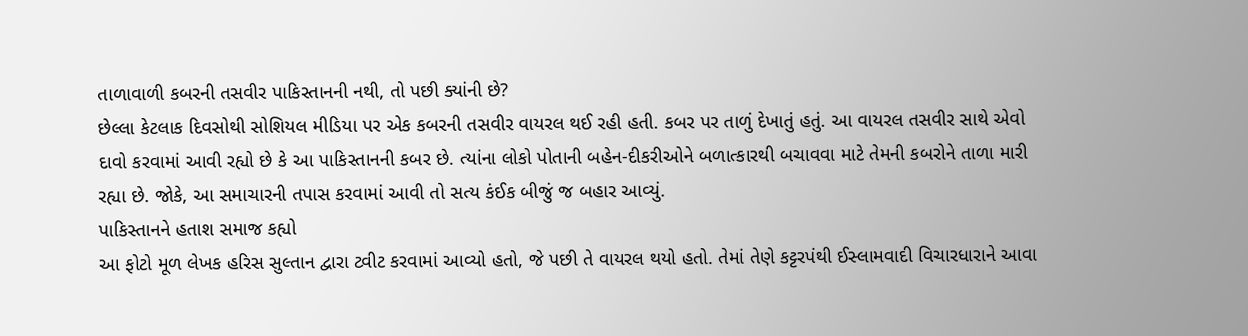તાળાવાળી કબરની તસવીર પાકિસ્તાનની નથી, તો પછી ક્યાંની છે?
છેલ્લા કેટલાક દિવસોથી સોશિયલ મીડિયા પર એક કબરની તસવીર વાયરલ થઈ રહી હતી. કબર પર તાળું દેખાતું હતું. આ વાયરલ તસવીર સાથે એવો દાવો કરવામાં આવી રહ્યો છે કે આ પાકિસ્તાનની કબર છે. ત્યાંના લોકો પોતાની બહેન-દીકરીઓને બળાત્કારથી બચાવવા માટે તેમની કબરોને તાળા મારી રહ્યા છે. જોકે, આ સમાચારની તપાસ કરવામાં આવી તો સત્ય કંઈક બીજું જ બહાર આવ્યું.
પાકિસ્તાનને હતાશ સમાજ કહ્યો
આ ફોટો મૂળ લેખક હરિસ સુલ્તાન દ્વારા ટ્વીટ કરવામાં આવ્યો હતો, જે પછી તે વાયરલ થયો હતો. તેમાં તેણે કટ્ટરપંથી ઈસ્લામવાદી વિચારધારાને આવા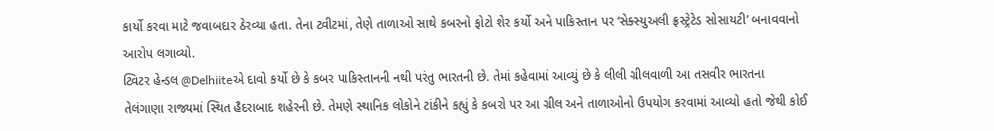કાર્યો કરવા માટે જવાબદાર ઠેરવ્યા હતા. તેના ટ્વીટમાં, તેણે તાળાઓ સાથે કબરનો ફોટો શેર કર્યો અને પાકિસ્તાન પર ‘સેક્સ્યુઅલી ફ્રસ્ટ્રેટેડ સોસાયટી’ બનાવવાનો આરોપ લગાવ્યો.
ટ્વિટર હેન્ડલ @Delhiiteએ દાવો કર્યો છે કે કબર પાકિસ્તાનની નથી પરંતુ ભારતની છે. તેમાં કહેવામાં આવ્યું છે કે લીલી ગ્રીલવાળી આ તસવીર ભારતના તેલંગાણા રાજ્યમાં સ્થિત હૈદરાબાદ શહેરની છે. તેમણે સ્થાનિક લોકોને ટાંકીને કહ્યું કે કબરો પર આ ગ્રીલ અને તાળાઓનો ઉપયોગ કરવામાં આવ્યો હતો જેથી કોઈ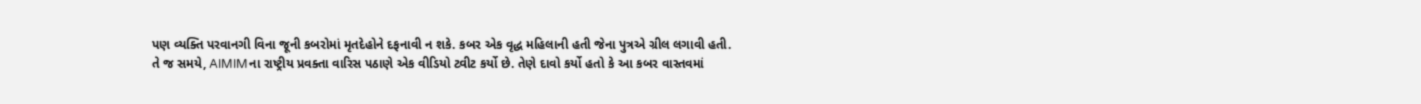પણ વ્યક્તિ પરવાનગી વિના જૂની કબરોમાં મૃતદેહોને દફનાવી ન શકે. કબર એક વૃદ્ધ મહિલાની હતી જેના પુત્રએ ગ્રીલ લગાવી હતી.
તે જ સમયે, AIMIMના રાષ્ટ્રીય પ્રવક્તા વારિસ પઠાણે એક વીડિયો ટ્વીટ કર્યો છે. તેણે દાવો કર્યો હતો કે આ કબર વાસ્તવમાં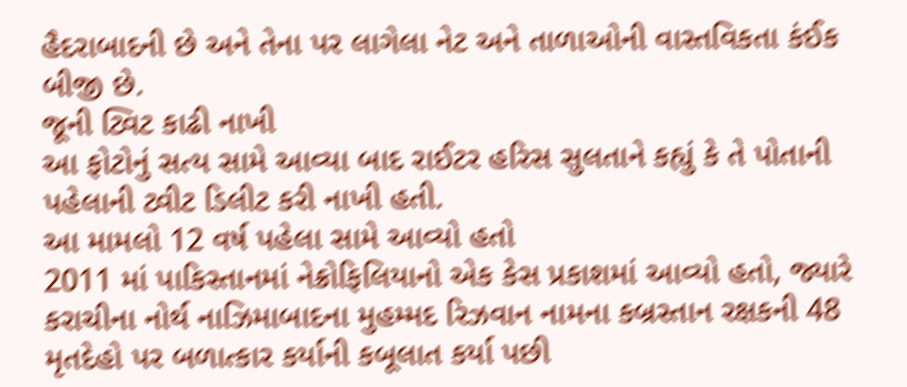હૈદરાબાદની છે અને તેના પર લાગેલા નેટ અને તાળાઓની વાસ્તવિકતા કંઈક બીજી છે.
જૂની ટ્વિટ કાઢી નાખી
આ ફોટોનું સત્ય સામે આવ્યા બાદ રાઈટર હરિસ સુલતાને કહ્યું કે તે પોતાની પહેલાની ટ્વીટ ડિલીટ કરી નાખી હતી.
આ મામલો 12 વર્ષ પહેલા સામે આવ્યો હતો
2011 માં પાકિસ્તાનમાં નેક્રોફિલિયાનો એક કેસ પ્રકાશમાં આવ્યો હતો, જ્યારે કરાચીના નોર્થ નાઝિમાબાદના મુહમ્મદ રિઝવાન નામના કબ્રસ્તાન રક્ષકની 48 મૃતદેહો પર બળાત્કાર કર્યાની કબૂલાત કર્યા પછી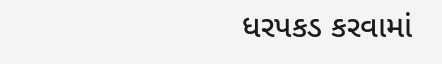ધરપકડ કરવામાં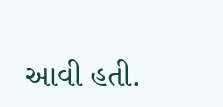આવી હતી.